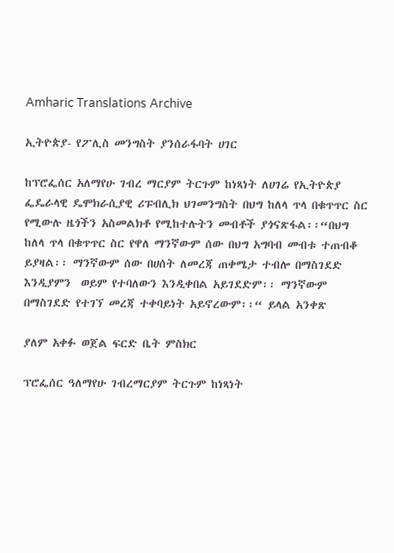Amharic Translations Archive

ኢትዮጵያ- የፖሊስ መንግስት ያንሰራፋባት ሀገር

ከፕሮፌሰር አለማየሁ ገብረ ማርያም ትርጉም ከነጻነት ለሀገሬ የኢትዮጵያ ፌዴራላዊ ዴሞክራሲያዊ ሪፑብሊክ ህገመንግስት በህግ ከለላ ጥላ በቁጥጥር ስር የሚውሉ ዜጎችን አስመልክቶ የሚከተሉትን መብቶች ያጎናጽፋል፡፡“በህግ ከለላ ጥላ በቁጥጥር ስር የዋለ ማንኛውም ሰው በህግ አግባብ መብቱ ተጠብቆ ይያዛል፡፡ ማንኛውም ሰው በሀሰት ለመረጃ ጠቀሜታ ተብሎ በማስገደድ እንዲያምን  ወይም የተባለውን እንዲቀበል አይገደድም፡፡ ማንኛውም በማስገደድ የተገኘ መረጃ ተቀባይነት አይኖረውም፡፡“ ይላል አንቀጽ

ያለም አቀፉ ወጀል ፍርድ ቤት ምስክር

ፕሮፌሰር ዓለማየሁ ገብረማርያም ትርጉም ከነጻነት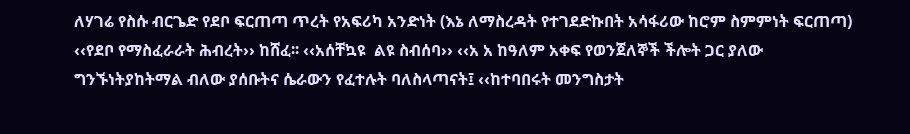ለሃገሬ የስሱ ብርጌድ የደቦ ፍርጠጣ ጥረት የአፍሪካ አንድነት (እኔ ለማስረዳት የተገደድኩበት አሳፋሪው ከሮም ስምምነት ፍርጠጣ) ‹‹የደቦ የማስፈራራት ሕብረት›› ከሸፈ፡፡ ‹‹አሰቸኳዩ  ልዩ ስብሰባ›› ‹‹አ አ ከዓለም አቀፍ የወንጀለኞች ችሎት ጋር ያለው ግንኙነትያከትማል ብለው ያሰቡትና ሴራውን የፈተሉት ባለስላጣናት፤ ‹‹ከተባበሩት መንግስታት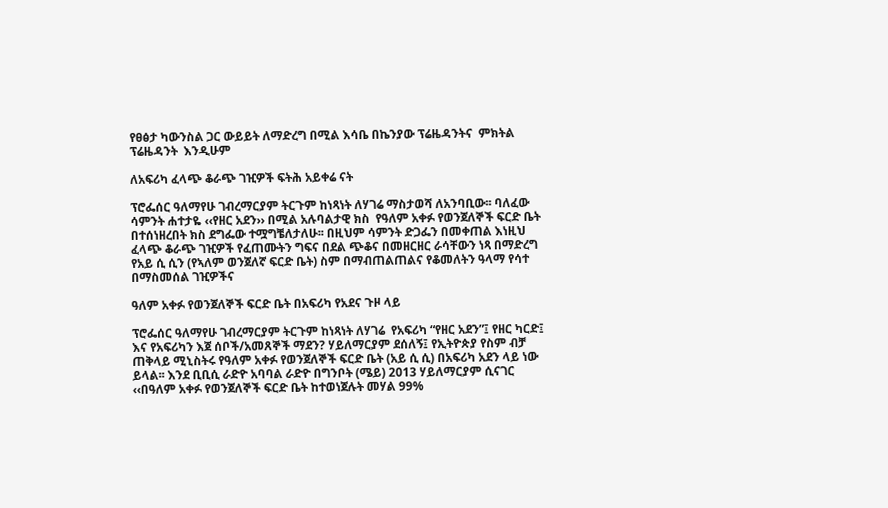የፀፅታ ካውንስል ጋር ውይይት ለማድረግ በሚል እሳቤ በኬንያው ፕሬዜዳንትና  ምክትል ፕሬዜዳንት  እንዲሁም

ለአፍሪካ ፈላጭ ቆራጭ ገዢዎች ፍትሕ አይቀሬ ናት

ፕሮፌሰር ዓለማየሁ ገብረማርያም ትርጉም ከነጻነት ለሃገሬ ማስታወሻ ለአንባቢው፡፡ ባለፈው ሳምንት ሐተታዬ ‹‹የዘር አደን›› በሚል አሉባልታዊ ክስ  የዓለም አቀፉ የወንጀለኞች ፍርድ ቤት በተሰነዘረበት ክስ ደግፌው ተሟግቼለታለሁ፡፡ በዚህም ሳምንት ድጋፌን በመቀጠል እነዚህ ፈላጭ ቆራጭ ገዢዎች የፈጠሙትን ግፍና በደል ጭቆና በመዘርዘር ራሳቸውን ነጻ በማድረግ የአይ ሲ ሲን (የኣለም ወንጀለኛ ፍርድ ቤት) ስም በማብጠልጠልና የቆመለትን ዓላማ የሳተ በማስመሰል ገዢዎችና

ዓለም አቀፉ የወንጀለኞች ፍርድ ቤት በአፍሪካ የአደና ጉዞ ላይ

ፕሮፌሰር ዓለማየሁ ገብረማርያም ትርጉም ከነጻነት ለሃገሬ  የአፍሪካ “የዘር አደን”፤ የዘር ካርድ፤ እና የአፍሪካን እጀ ሰቦች/አመጸኞች ማደን? ሃይለማርያም ደሰለኝ፤ የኢትዮጵያ የስም ብቻ ጠቅላይ ሚኒስትሩ የዓለም አቀፉ የወንጀለኞች ፍርድ ቤት (አይ ሲ ሲ) በአፍሪካ አደን ላይ ነው ይላል፡፡ እንደ ቢቢሲ ራድዮ አባባል ራድዮ በግንቦት (ሜይ) 2013 ሃይለማርያም ሲናገር ‹‹በዓለም አቀፉ የወንጀለኞች ፍርድ ቤት ከተወነጀሉት መሃል 99%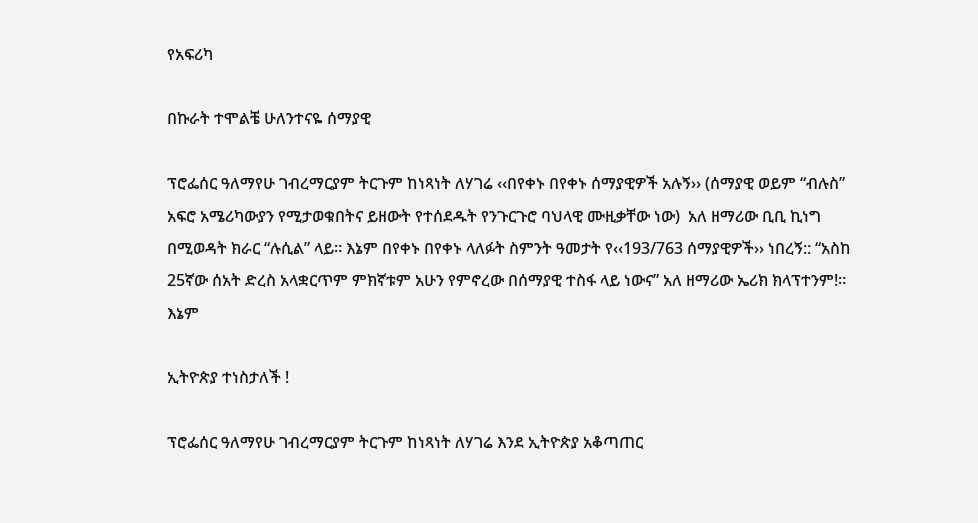የአፍሪካ

በኩራት ተሞልቼ ሁለንተናዬ ሰማያዊ

ፕሮፌሰር ዓለማየሁ ገብረማርያም ትርጉም ከነጻነት ለሃገሬ ‹‹በየቀኑ በየቀኑ ሰማያዊዎች አሉኝ›› (ሰማያዊ ወይም “ብሉስ” አፍሮ አሜሪካውያን የሚታወቁበትና ይዘውት የተሰደዱት የንጉርጉሮ ባህላዊ ሙዚቃቸው ነው)  አለ ዘማሪው ቢቢ ኪነግ  በሚወዳት ክራር “ሉሲል” ላይ፡፡ እኔም በየቀኑ በየቀኑ ላለፉት ስምንት ዓመታት የ‹‹193/763 ሰማያዊዎች›› ነበረኝ:: “አስከ 25ኛው ሰአት ድረስ አላቋርጥም ምክኛቱም አሁን የምኖረው በሰማያዊ ተስፋ ላይ ነውና” አለ ዘማሪው ኤሪክ ክላፕተንም!፡፡እኔም

ኢትዮጵያ ተነስታለች !

ፕሮፌሰር ዓለማየሁ ገብረማርያም ትርጉም ከነጻነት ለሃገሬ እንደ ኢትዮጵያ አቆጣጠር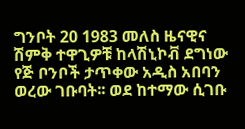ግንቦት 20 1983 መለስ ዜናዊና ሽምቅ ተዋጊዎቹ ከላሽኒኮቭ ደግነው የጅ ቦንቦች ታጥቀው አዲስ አበባን ወረው ገቡባት፡፡ ወደ ከተማው ሲገቡ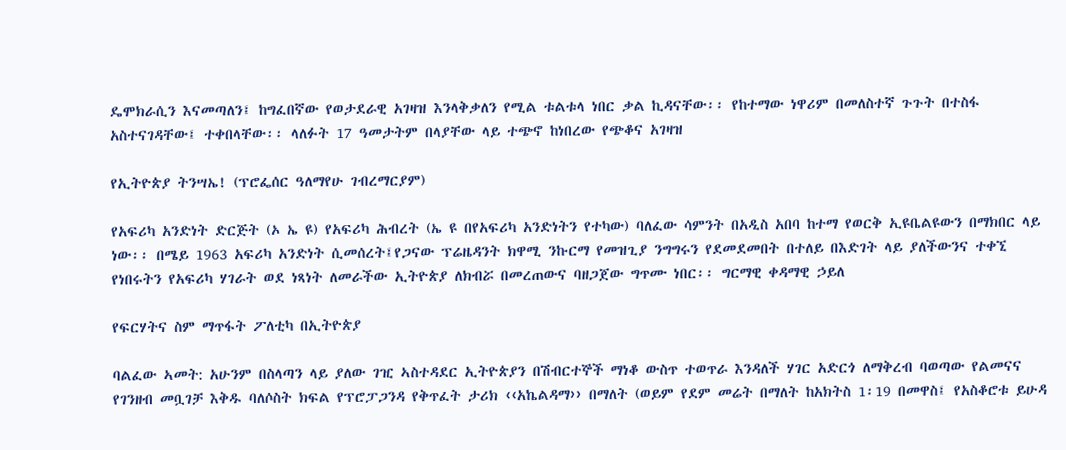ዴሞክራሲን እናመጣለን፤ ከግፈበኛው የወታደራዊ አገዛዝ እንላቅቃለን የሚል ቱልቱላ ነበር ቃል ኪዳናቸው፡፡ የከተማው ነዋሪም በመለስተኛ ጉጉት በተስፋ አስተናገዳቸው፤ ተቀበላቸው፡፡ ላለፉት 17 ዓመታትም በላያቸው ላይ ተጭኖ ከነበረው የጭቆና አገዛዝ

የኢትዮጵያ ትንሣኤ! (ፕሮፌሰር ዓለማየሁ ገብረማርያም)

የአፍሪካ አንድነት ድርጅት (ኦ ኤ ዩ) የአፍሪካ ሕብረት (ኤ ዩ በየአፍሪካ አንድነትን የተካው) ባለፈው ሳምንት በአዲስ አበባ ከተማ የወርቅ ኢዩቤልዩውን በማክበር ላይ ነው፡፡ በሜይ 1963 አፍሪካ አንድነት ሲመሰረት፤የጋናው ፕሬዜዳንት ክዋሚ ንኩርማ የመዝጊያ ንግግሩን የደመደመበት በተለይ በእድገት ላይ ያለችውንና ተቀኚ የነበሩትን የአፍሪካ ሃገራት ወደ ነጻነት ለመራችው ኢትዮጵያ ለክብሯ በመረጠውና ባዘጋጀው ግጥሙ ነበር፡፡ ግርማዊ ቀዳማዊ ኃይለ

የፍርሃትና ስም ማጥፋት ፖለቲካ በኢትዮጵያ

ባልፈው ኣመት: አሁንም በስላጣን ላይ ያለው ገዢ ኣስተዳደር ኢትዮጵያን በሽብርተኞች ማነቆ ውስጥ ተወጥራ እንዳለች ሃገር አድርጎ ለማቅረብ ባወጣው የልመናና የገንዘብ መቧገቻ እቅዱ ባለሶስት ክፍል የፕሮፓጋንዳ የቅጥፈት ታሪክ ‹‹አኬልዳማ›› በማለት (ወይም የደም መሬት በማለት ከአክትስ 1፡19 በመዋስ፤ የአስቆሮቱ ይሁዳ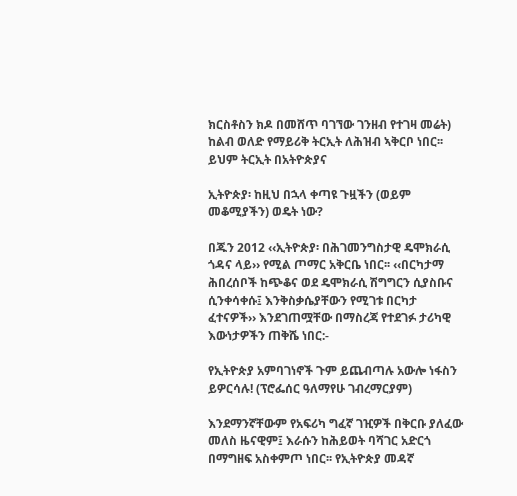ክርስቶስን ክዶ በመሸጥ ባገኘው ገንዘብ የተገዛ መሬት) ከልብ ወለድ የማይሪቅ ትርኢት ለሕዝብ ኣቅርቦ ነበር፡፡ ይህም ትርኢት በአትዮጵያና

ኢትዮጵያ፡ ከዚህ በኋላ ቀጣዩ ጉዟችን (ወይም መቆሚያችን) ወዴት ነው?

በጁን 2012 ‹‹ኢትዮጵያ፡ በሕገመንግስታዊ ዴሞክራሲ ጎዳና ላይ›› የሚል ጦማር አቅርቤ ነበር፡፡ ‹‹በርካታማ ሕበረሰቦች ከጭቆና ወደ ዴሞክራሲ ሽግግርን ሲያስቡና ሲንቀሳቀሱ፤ እንቅስቃሴያቸውን የሚገቱ በርካታ ፈተናዎች›› እንደገጠሟቸው በማስረጃ የተደገፉ ታሪካዊ እውነታዎችን ጠቅሼ ነበር:-

የኢትዮጵያ አምባገነኖች ጉም ይጨብጣሉ አውሎ ነፋስን ይዎርሳሉ! (ፕሮፌሰር ዓለማየሁ ገብረማርያም)

እንደማንኛቸውም የአፍሪካ ግፈኛ ገዢዎች በቅርቡ ያለፈው መለስ ዜናዊም፤ እራሱን ከሕይወት ባሻገር አድርጎ በማግዘፍ አስቀምጦ ነበር፡፡ የኢትዮጵያ መዳኛ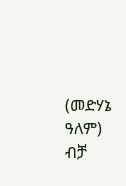(መድሃኔ ዓለም) ብቻ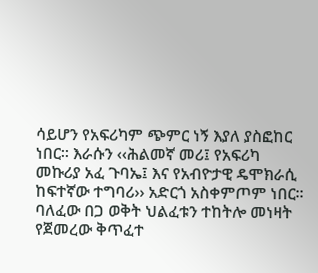ሳይሆን የአፍሪካም ጭምር ነኝ እያለ ያስፎከር ነበር፡፡ እራሱን ‹‹ሕልመኛ መሪ፤ የአፍሪካ መኩሪያ አፈ ጉባኤ፤ እና የአብዮታዊ ዴሞክራሲ ከፍተኛው ተግባሪ›› አድርጎ አስቀምጦም ነበር፡፡ ባለፈው በጋ ወቅት ህልፈቱን ተከትሎ መነዛት የጀመረው ቅጥፈተ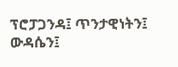ፕሮፓጋንዳ፤ ጥንታዊነትን፤ ውዳሴን፤